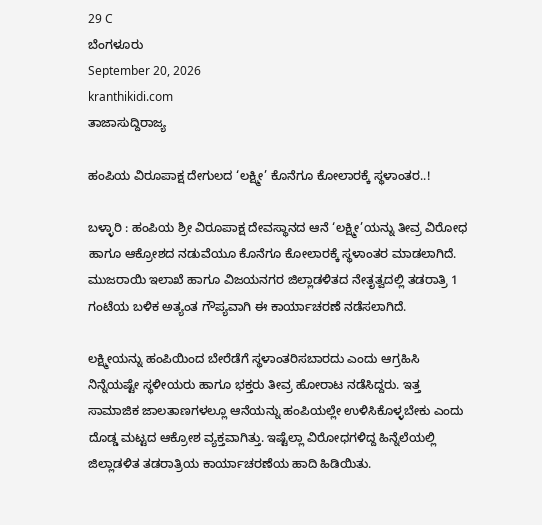29 C
ಬೆಂಗಳೂರು
September 20, 2026
kranthikidi.com
ತಾಜಾಸುದ್ದಿರಾಜ್ಯ

ಹಂಪಿಯ ವಿರೂಪಾಕ್ಷ ದೇಗುಲದ ‘ಲಕ್ಷ್ಮೀ’ ಕೊನೆಗೂ ಕೋಲಾರಕ್ಕೆ ಸ್ಥಳಾಂತರ..!

ಬಳ್ಳಾರಿ : ಹಂಪಿಯ ಶ್ರೀ ವಿರೂಪಾಕ್ಷ ದೇವಸ್ಥಾನದ ಆನೆ ‘ಲಕ್ಷ್ಮೀ’ಯನ್ನು ತೀವ್ರ ವಿರೋಧ ಹಾಗೂ ಆಕ್ರೋಶದ ನಡುವೆಯೂ ಕೊನೆಗೂ ಕೋಲಾರಕ್ಕೆ ಸ್ಥಳಾಂತರ ಮಾಡಲಾಗಿದೆ. ಮುಜರಾಯಿ ಇಲಾಖೆ ಹಾಗೂ ವಿಜಯನಗರ ಜಿಲ್ಲಾಡಳಿತದ ನೇತೃತ್ವದಲ್ಲಿ ತಡರಾತ್ರಿ 1 ಗಂಟೆಯ ಬಳಿಕ ಅತ್ಯಂತ ಗೌಪ್ಯವಾಗಿ ಈ ಕಾರ್ಯಾಚರಣೆ ನಡೆಸಲಾಗಿದೆ.

ಲಕ್ಷ್ಮೀಯನ್ನು ಹಂಪಿಯಿಂದ ಬೇರೆಡೆಗೆ ಸ್ಥಳಾಂತರಿಸಬಾರದು ಎಂದು ಆಗ್ರಹಿಸಿ ನಿನ್ನೆಯಷ್ಟೇ ಸ್ಥಳೀಯರು ಹಾಗೂ ಭಕ್ತರು ತೀವ್ರ ಹೋರಾಟ ನಡೆಸಿದ್ದರು. ಇತ್ತ ಸಾಮಾಜಿಕ ಜಾಲತಾಣಗಳಲ್ಲೂ ಆನೆಯನ್ನು ಹಂಪಿಯಲ್ಲೇ ಉಳಿಸಿಕೊಳ್ಳಬೇಕು ಎಂದು ದೊಡ್ಡ ಮಟ್ಟದ ಆಕ್ರೋಶ ವ್ಯಕ್ತವಾಗಿತ್ತು. ಇಷ್ಟೆಲ್ಲಾ ವಿರೋಧಗಳಿದ್ದ ಹಿನ್ನೆಲೆಯಲ್ಲಿ ಜಿಲ್ಲಾಡಳಿತ ತಡರಾತ್ರಿಯ ಕಾರ್ಯಾಚರಣೆಯ ಹಾದಿ ಹಿಡಿಯಿತು.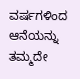ವರ್ಷಗಳಿಂದ ಆನೆಯನ್ನು ತಮ್ಮದೇ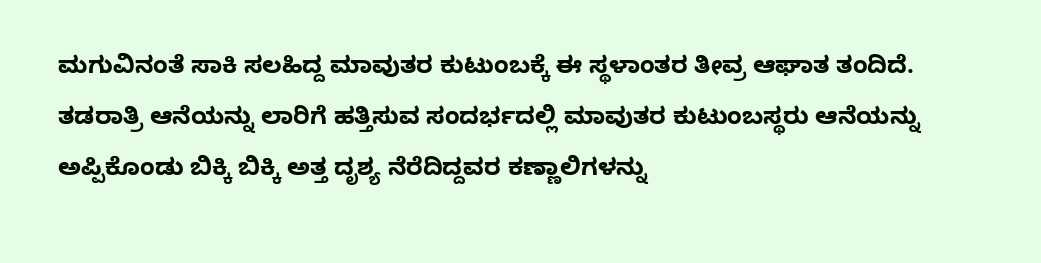ಮಗುವಿನಂತೆ ಸಾಕಿ ಸಲಹಿದ್ದ ಮಾವುತರ ಕುಟುಂಬಕ್ಕೆ ಈ ಸ್ಥಳಾಂತರ ತೀವ್ರ ಆಘಾತ ತಂದಿದೆ. ತಡರಾತ್ರಿ ಆನೆಯನ್ನು ಲಾರಿಗೆ ಹತ್ತಿಸುವ ಸಂದರ್ಭದಲ್ಲಿ ಮಾವುತರ ಕುಟುಂಬಸ್ಥರು ಆನೆಯನ್ನು ಅಪ್ಪಿಕೊಂಡು ಬಿಕ್ಕಿ ಬಿಕ್ಕಿ ಅತ್ತ ದೃಶ್ಯ ನೆರೆದಿದ್ದವರ ಕಣ್ಣಾಲಿಗಳನ್ನು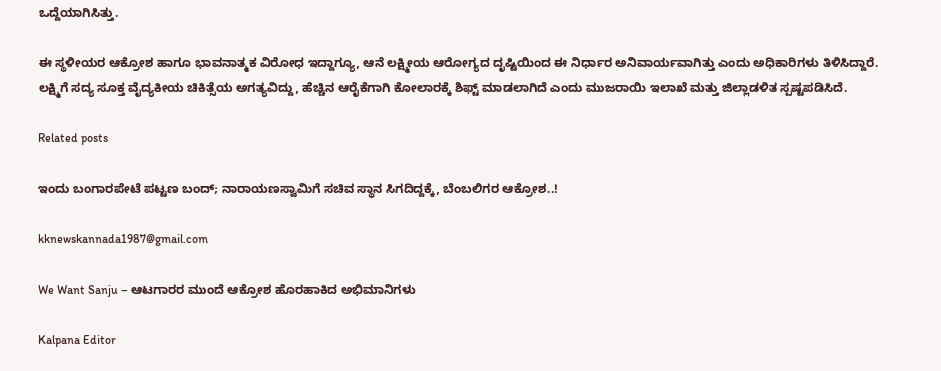ಒದ್ದೆಯಾಗಿಸಿತ್ತು.

ಈ ಸ್ಥಳೀಯರ ಆಕ್ರೋಶ ಹಾಗೂ ಭಾವನಾತ್ಮಕ ವಿರೋಧ ಇದ್ದಾಗ್ಯೂ, ಆನೆ ಲಕ್ಷ್ಮೀಯ ಆರೋಗ್ಯದ ದೃಷ್ಟಿಯಿಂದ ಈ ನಿರ್ಧಾರ ಅನಿವಾರ್ಯವಾಗಿತ್ತು ಎಂದು ಅಧಿಕಾರಿಗಳು ತಿಳಿಸಿದ್ದಾರೆ. ಲಕ್ಷ್ಮಿಗೆ ಸದ್ಯ ಸೂಕ್ತ ವೈದ್ಯಕೀಯ ಚಿಕಿತ್ಸೆಯ ಅಗತ್ಯವಿದ್ದು, ಹೆಚ್ಚಿನ ಆರೈಕೆಗಾಗಿ ಕೋಲಾರಕ್ಕೆ ಶಿಫ್ಟ್ ಮಾಡಲಾಗಿದೆ ಎಂದು ಮುಜರಾಯಿ ಇಲಾಖೆ ಮತ್ತು ಜಿಲ್ಲಾಡಳಿತ ಸ್ಪಷ್ಟಪಡಿಸಿದೆ.

Related posts

ಇಂದು ಬಂಗಾರಪೇಟೆ ಪಟ್ಟಣ ಬಂದ್‌; ನಾರಾಯಣಸ್ವಾಮಿಗೆ ಸಚಿವ ಸ್ಥಾನ ಸಿಗದಿದ್ದಕ್ಕೆ, ಬೆಂಬಲಿಗರ ಆಕ್ರೋಶ..!

kknewskannada1987@gmail.com

We Want Sanju – ಆಟಗಾರರ ಮುಂದೆ ಆಕ್ರೋಶ ಹೊರಹಾಕಿದ ಅಭಿಮಾನಿಗಳು

Kalpana Editor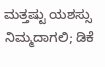ಮತ್ತಷ್ಟು ಯಶಸ್ಸು ನಿಮ್ಮದಾಗಲಿ; ಡಿಕೆ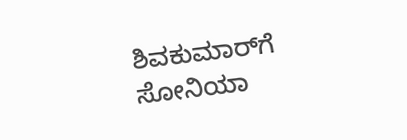ಶಿವಕುಮಾರ್‌ಗೆ ಸೋನಿಯಾ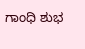ಗಾಂಧಿ ಶುಭ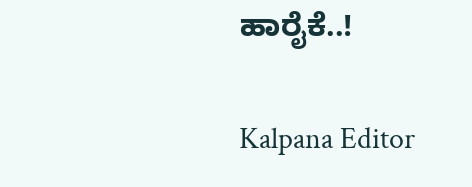ಹಾರೈಕೆ..!

Kalpana Editor